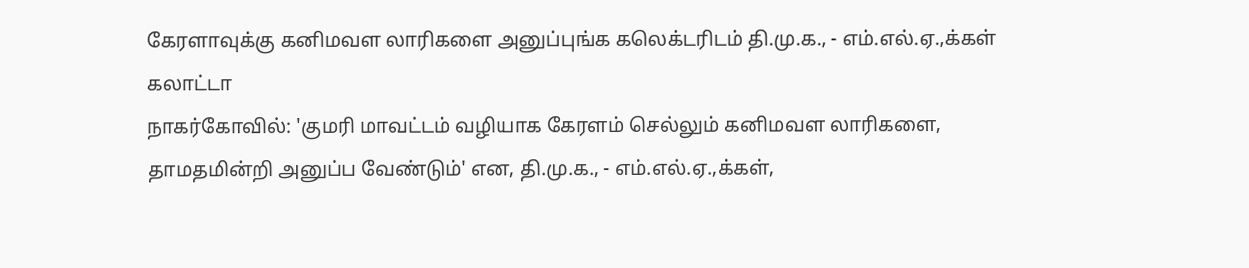கேரளாவுக்கு கனிமவள லாரிகளை அனுப்புங்க கலெக்டரிடம் தி.மு.க., - எம்.எல்.ஏ.,க்கள் கலாட்டா
நாகர்கோவில்: 'குமரி மாவட்டம் வழியாக கேரளம் செல்லும் கனிமவள லாரிகளை, தாமதமின்றி அனுப்ப வேண்டும்' என, தி.மு.க., - எம்.எல்.ஏ.,க்கள்,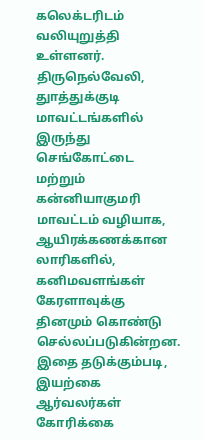கலெக்டரிடம் வலியுறுத்தி உள்ளனர்.
திருநெல்வேலி, துாத்துக்குடி மாவட்டங்களில் இருந்து செங்கோட்டை மற்றும் கன்னியாகுமரி மாவட்டம் வழியாக, ஆயிரக்கணக்கான லாரிகளில், கனிமவளங்கள் கேரளாவுக்கு தினமும் கொண்டு செல்லப்படுகின்றன. இதை தடுக்கும்படி, இயற்கை ஆர்வலர்கள் கோரிக்கை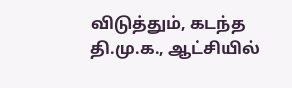விடுத்தும், கடந்த தி.மு.க., ஆட்சியில்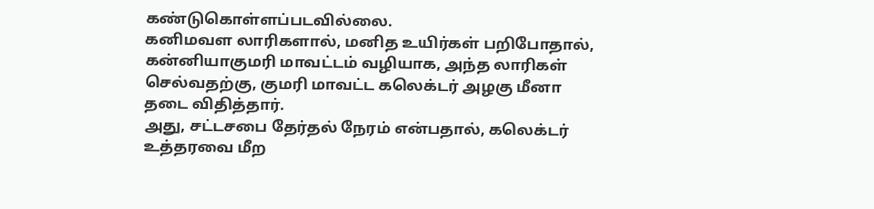கண்டுகொள்ளப்படவில்லை.
கனிமவள லாரிகளால், மனித உயிர்கள் பறிபோதால், கன்னியாகுமரி மாவட்டம் வழியாக, அந்த லாரிகள் செல்வதற்கு, குமரி மாவட்ட கலெக்டர் அழகு மீனா தடை விதித்தார்.
அது, சட்டசபை தேர்தல் நேரம் என்பதால், கலெக்டர் உத்தரவை மீற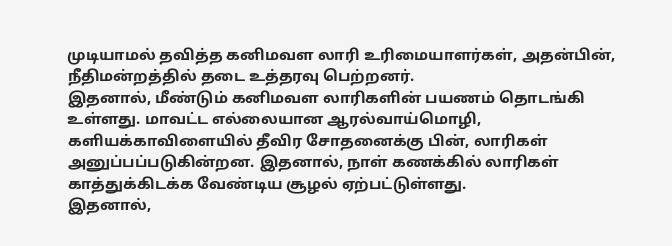முடியாமல் தவித்த கனிமவள லாரி உரிமையாளர்கள், அதன்பின், நீதிமன்றத்தில் தடை உத்தரவு பெற்றனர்.
இதனால், மீண்டும் கனிமவள லாரிகளின் பயணம் தொடங்கி உள்ளது. மாவட்ட எல்லையான ஆரல்வாய்மொழி, களியக்காவிளையில் தீவிர சோதனைக்கு பின், லாரிகள் அனுப்பப்படுகின்றன. இதனால், நாள் கணக்கில் லாரிகள் காத்துக்கிடக்க வேண்டிய சூழல் ஏற்பட்டுள்ளது.
இதனால்,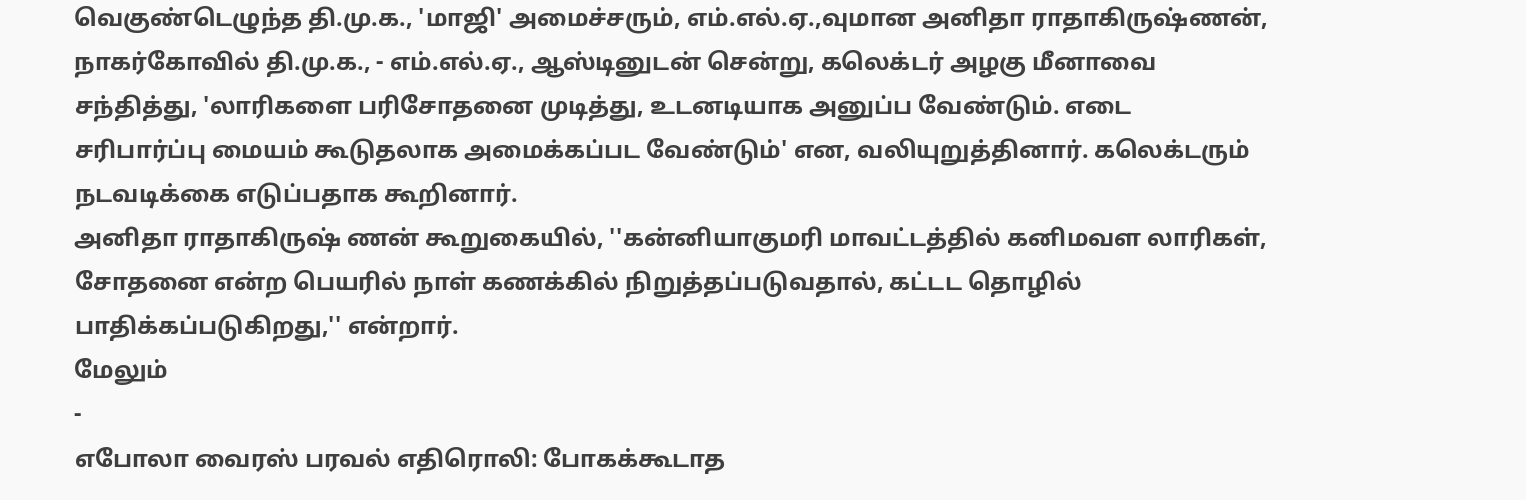வெகுண்டெழுந்த தி.மு.க., 'மாஜி' அமைச்சரும், எம்.எல்.ஏ.,வுமான அனிதா ராதாகிருஷ்ணன், நாகர்கோவில் தி.மு.க., - எம்.எல்.ஏ., ஆஸ்டினுடன் சென்று, கலெக்டர் அழகு மீனாவை சந்தித்து, 'லாரிகளை பரிசோதனை முடித்து, உடனடியாக அனுப்ப வேண்டும். எடை சரிபார்ப்பு மையம் கூடுதலாக அமைக்கப்பட வேண்டும்' என, வலியுறுத்தினார். கலெக்டரும் நடவடிக்கை எடுப்பதாக கூறினார்.
அனிதா ராதாகிருஷ் ணன் கூறுகையில், ''கன்னியாகுமரி மாவட்டத்தில் கனிமவள லாரிகள், சோதனை என்ற பெயரில் நாள் கணக்கில் நிறுத்தப்படுவதால், கட்டட தொழில் பாதிக்கப்படுகிறது,'' என்றார்.
மேலும்
-
எபோலா வைரஸ் பரவல் எதிரொலி: போகக்கூடாத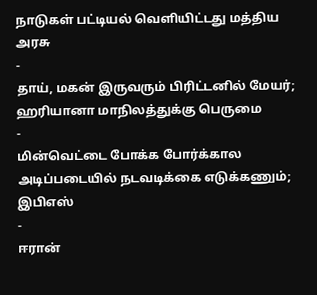நாடுகள் பட்டியல் வெளியிட்டது மத்திய அரசு
-
தாய், மகன் இருவரும் பிரிட்டனில் மேயர்; ஹரியானா மாநிலத்துக்கு பெருமை
-
மின்வெட்டை போக்க போர்க்கால அடிப்படையில் நடவடிக்கை எடுக்கணும்; இபிஎஸ்
-
ஈரான்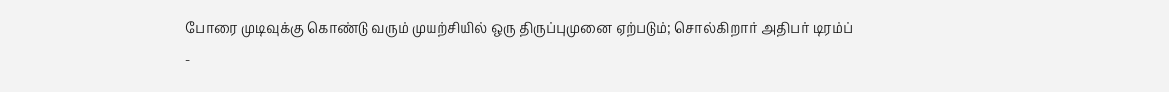போரை முடிவுக்கு கொண்டு வரும் முயற்சியில் ஒரு திருப்புமுனை ஏற்படும்; சொல்கிறார் அதிபர் டிரம்ப்
-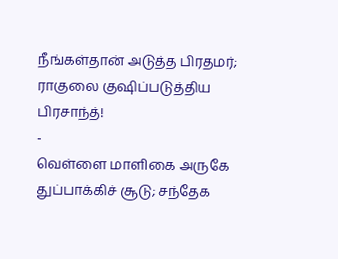நீங்கள்தான் அடுத்த பிரதமர்; ராகுலை குஷிப்படுத்திய பிரசாந்த்!
-
வெள்ளை மாளிகை அருகே துப்பாக்கிச் சூடு; சந்தேக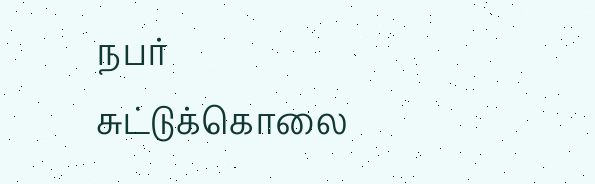நபர் சுட்டுக்கொலை